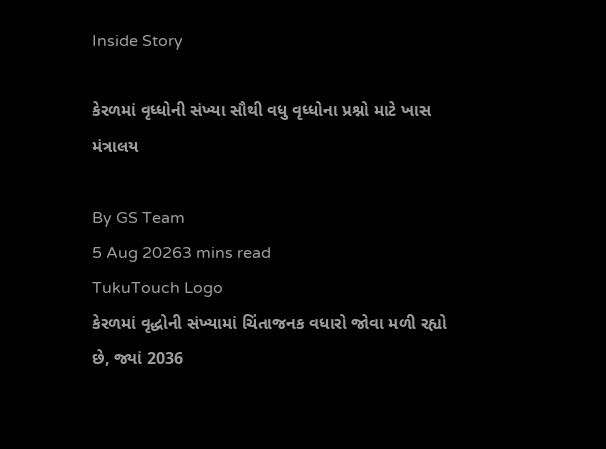Inside Story

કેરળમાં વૃધ્ધોની સંખ્યા સૌથી વધુ વૃધ્ધોના પ્રશ્નો માટે ખાસ મંત્રાલય

By GS Team
5 Aug 20263 mins read
TukuTouch Logo
કેરળમાં વૃદ્ધોની સંખ્યામાં ચિંતાજનક વધારો જોવા મળી રહ્યો છે, જ્યાં 2036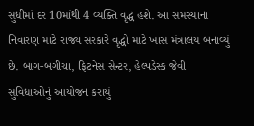સુધીમાં દર 10માંથી 4 વ્યક્તિ વૃદ્ધ હશે. આ સમસ્યાના નિવારણ માટે રાજ્ય સરકારે વૃદ્ધો માટે ખાસ મંત્રાલય બનાવ્યું છે. બાગ-બગીચા, ફિટનેસ સેન્ટર, હેલ્પડેસ્ક જેવી સુવિધાઓનું આયોજન કરાયું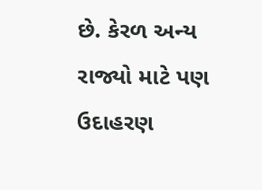છે. કેરળ અન્ય રાજ્યો માટે પણ ઉદાહરણ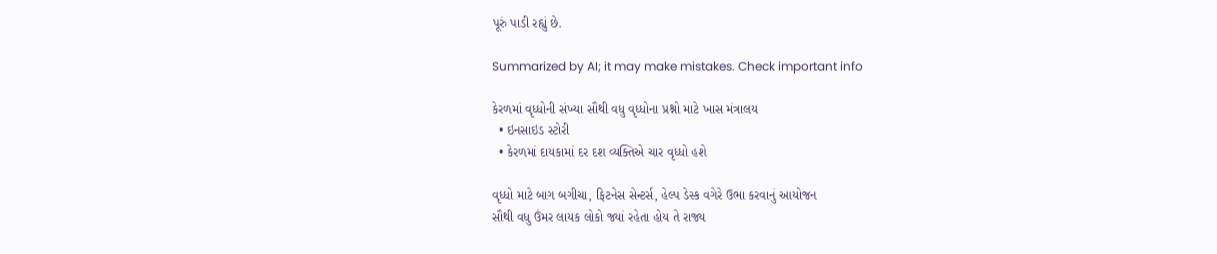પૂરું પાડી રહ્યું છે.

Summarized by AI; it may make mistakes. Check important info

કેરળમાં વૃધ્ધોની સંખ્યા સૌથી વધુ વૃધ્ધોના પ્રશ્નો માટે ખાસ મંત્રાલય
  • ઇનસાઇડ સ્ટોરી
  • કેરળમાં દાયકામાં દર દશ વ્યક્તિએ ચાર વૃધ્ધો હશે

વૃધ્ધો માટે બાગ બગીચા, ફિટનેસ સેન્ટર્સ, હેલ્પ ડેસ્ક વગેરે ઉભા કરવાનું આયોજન
સૌથી વધુ ઉંમર લાયક લોકો જ્યાં રહેતા હોય તે રાજ્ય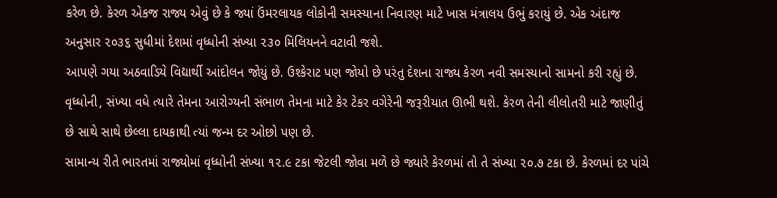કરેળ છે. કેરળ એકજ રાજ્ય એવું છે કે જ્યાં ઉંમરલાયક લોકોની સમસ્યાના નિવારણ માટે ખાસ મંત્રાલય ઉભું કરાયું છે. એક અંદાજ અનુસાર ૨૦૩૬ સુધીમાં દેશમાં વૃધ્ધોની સંખ્યા ૨૩૦ મિલિયનને વટાવી જશે.
આપણે ગયા અઠવાડિયે વિદ્યાર્થી આંદોલન જોયું છે. ઉશ્કેરાટ પણ જોયો છે પરંતુ દેશના રાજ્ય કેરળ નવી સમસ્યાનો સામનો કરી રહ્યું છે. વૃધ્ધોની, સંખ્યા વધે ત્યારે તેમના આરોગ્યની સંભાળ તેમના માટે કેર ટેકર વગેરેની જરૂરીયાત ઊભી થશે. કેરળ તેની લીલોતરી માટે જાણીતું છે સાથે સાથે છેલ્લા દાયકાથી ત્યાં જન્મ દર ઓછો પણ છે.
સામાન્ય રીતે ભારતમાં રાજ્યોમાં વૃધ્ધોની સંખ્યા ૧૨.૯ ટકા જેટલી જોવા મળે છે જ્યારે કેરળમાં તો તે સંખ્યા ૨૦.૭ ટકા છે. કેરળમાં દર પાંચે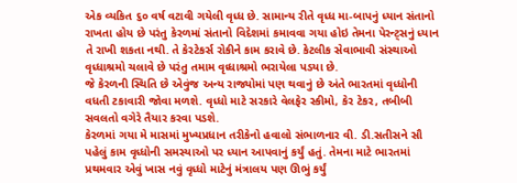એક વ્યકિત ૬૦ વર્ષ વટાવી ગયેલી વૃધ્ધ છે. સામાન્ય રીતે વૃધ્ધ મા-બાપનું ધ્યાન સંતાનો રાખતા હોય છે પરંતુ કેરળમાં સંતાનો વિદેશમાં કમાવવા ગયા હોઇ તેમના પેરન્ટ્સનું ધ્યાન તે રાખી શકતા નથી. તે કેરટેકર્સ રોકીને કામ કરાવે છે. કેટલીક સેવાભાવી સંસ્થાઓ વૃધ્ધાશ્રમો ચલાવે છે પરંતુ તમામ વૃધ્ધાશ્રમો ભરાયેલા પડયા છે.
જે કેરળની સ્થિતિ છે એવુંજ અન્ય રાજ્યોમાં પણ થવાનું છે અંતે ભારતમાં વૃધ્ધોની વધતી ટકાવારી જોવા મળશે. વૃધ્ધો માટે સરકારે વેલફેર સ્કીમો, કેર ટેકર, તબીબી સવલતો વગેરે તૈયાર કરવા પડશે.
કેરળમાં ગયા મે માસમાં મુખ્યપ્રધાન તરીકેનો હવાલો સંભાળનાર વી. ડી.સતીસને સૌ પહેલું કામ વૃધ્ધોની સમસ્યાઓ પર ધ્યાન આપવાનું કર્યું હતું. તેમના માટે ભારતમાં પ્રથમવાર એવું ખાસ નવું વૃધ્ધો માટેનું મંત્રાલય પણ ઊભું કર્યું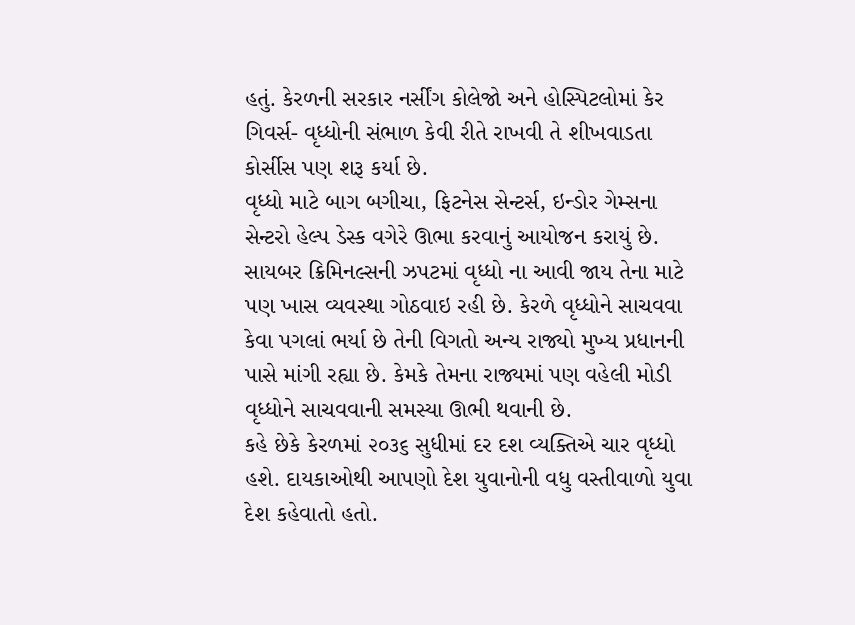હતું. કેરળની સરકાર નર્સીંગ કોલેજો અને હોસ્પિટલોમાં કેર ગિવર્સ- વૃધ્ધોની સંભાળ કેવી રીતે રાખવી તે શીખવાડતા કોર્સીસ પણ શરૂ કર્યા છે.
વૃધ્ધો માટે બાગ બગીચા, ફિટનેસ સેન્ટર્સ, ઇન્ડોર ગેમ્સના સેન્ટરો હેલ્પ ડેસ્ક વગેરે ઊભા કરવાનું આયોજન કરાયું છે. સાયબર ક્રિમિનલ્સની ઝપટમાં વૃધ્ધો ના આવી જાય તેના માટે પણ ખાસ વ્યવસ્થા ગોઠવાઇ રહી છે. કેરળે વૃધ્ધોને સાચવવા કેવા પગલાં ભર્યા છે તેની વિગતો અન્ય રાજ્યો મુખ્ય પ્રધાનની પાસે માંગી રહ્યા છે. કેમકે તેમના રાજ્યમાં પણ વહેલી મોડી વૃધ્ધોને સાચવવાની સમસ્યા ઊભી થવાની છે.
કહે છેકે કેરળમાં ૨૦૩૬ સુધીમાં દર દશ વ્યક્તિએ ચાર વૃધ્ધો હશે. દાયકાઓથી આપણો દેશ યુવાનોની વધુ વસ્તીવાળો યુવા દેશ કહેવાતો હતો.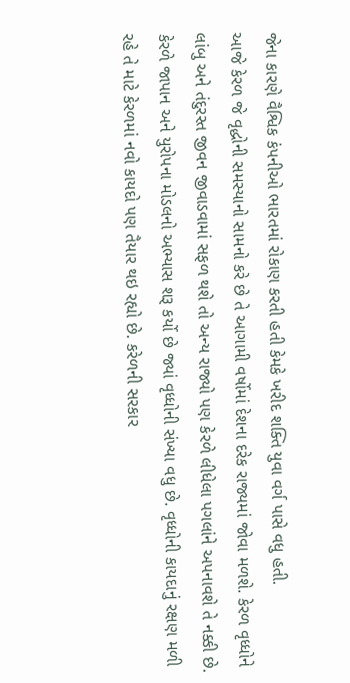જેના કારણે વૈશ્વિક કંપનીઓ ભારતમાં રોકાણ કરતી હતી કેમકે ખરીદ શક્તિ યુવા વર્ગ પાસે વધુ હતી.
આજે કેરળ જે વૃદ્ધોની સમસ્યાનો સામનો કરે છે તે આગામી વર્ષોમાં દેશના દરેક રાજ્યમાં જોવા મળશે. કેરળ વૃધ્ધોને લાંબુ અને તંદુરસ્ત જીવન જીવાડવામાં સફળ થશે તો અન્ય રાજ્યો પણ કેરળે લીધેલા પગલાંને અપનાવશે તે નક્કી છે.
કેરળે જાપાન અને યુરોપના મોડલનો અભ્યાસ શરૂ કર્યો છે જ્યાં વૃધ્ધોની સંખ્યા વધુ છે. વૃધ્ધોની કાયદાનું રક્ષણ મળી રહે તે માટે કેરળમાં નવો કાયદો પણ તૈયાર થઇ રહ્યો છે. કરેળની સરકાર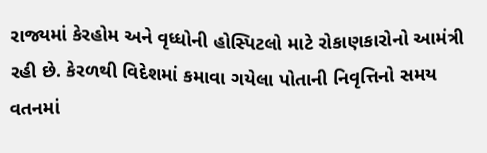રાજ્યમાં કેરહોમ અને વૃધ્ધોની હોસ્પિટલો માટે રોકાણકારોનો આમંત્રી રહી છે. કેરળથી વિદેશમાં કમાવા ગયેલા પોતાની નિવૃત્તિનો સમય વતનમાં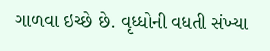ગાળવા ઇચ્છે છે. વૃધ્ધોની વધતી સંખ્યા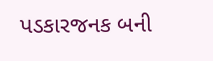પડકારજનક બની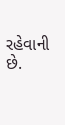રહેવાની છે.